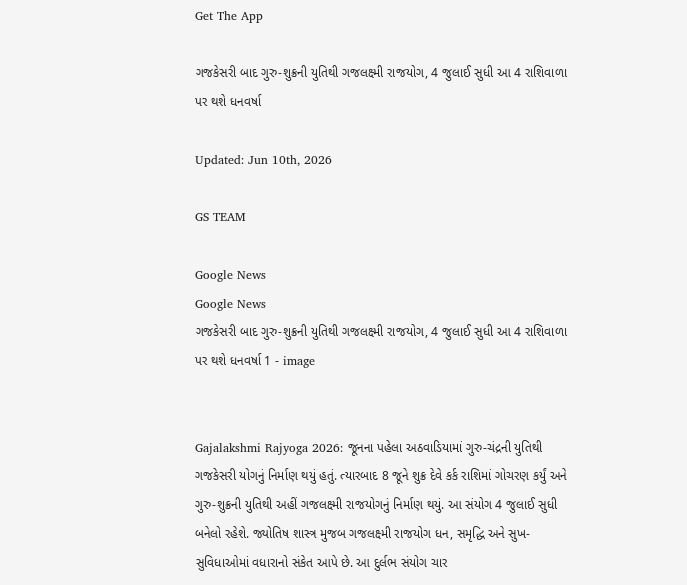Get The App

ગજકેસરી બાદ ગુરુ-શુક્રની યુતિથી ગજલક્ષ્મી રાજયોગ, 4 જુલાઈ સુધી આ 4 રાશિવાળા પર થશે ધનવર્ષા

Updated: Jun 10th, 2026

GS TEAM

Google News
Google News
ગજકેસરી બાદ ગુરુ-શુક્રની યુતિથી ગજલક્ષ્મી રાજયોગ, 4 જુલાઈ સુધી આ 4 રાશિવાળા પર થશે ધનવર્ષા 1 - image


Gajalakshmi Rajyoga 2026: જૂનના પહેલા અઠવાડિયામાં ગુરુ-ચંદ્રની યુતિથી ગજકેસરી યોગનું નિર્માણ થયું હતું. ત્યારબાદ 8 જૂને શુક્ર દેવે કર્ક રાશિમાં ગોચરણ કર્યું અને ગુરુ-શુક્રની યુતિથી અહીં ગજલક્ષ્મી રાજયોગનું નિર્માણ થયું. આ સંયોગ 4 જુલાઈ સુધી બનેલો રહેશે. જ્યોતિષ શાસ્ત્ર મુજબ ગજલક્ષ્મી રાજયોગ ધન, સમૃદ્ધિ અને સુખ-સુવિધાઓમાં વધારાનો સંકેત આપે છે. આ દુર્લભ સંયોગ ચાર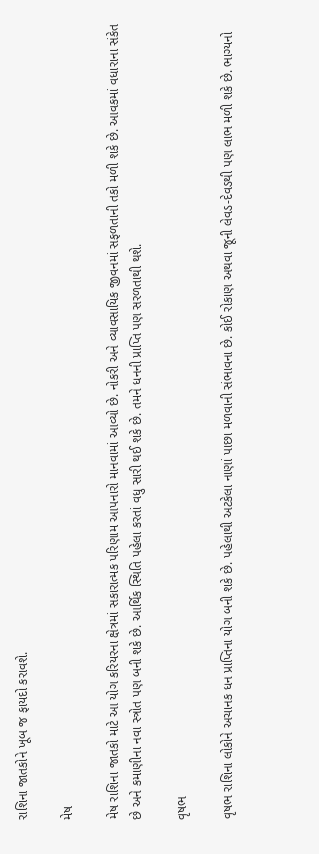રાશિના જાતકોને ખૂબ જ ફાયદો કરાવશે.

મેષ

મેષ રાશિના જાતકો માટે આ યોગ કરિયરના ક્ષેત્રમાં સકારાત્મક પરિણામ આપનારો માનવામાં આવ્યો છે. નોકરી અને વ્યાવસાયિક જીવનમાં સફળતાની તકો મળી શકે છે. આવકમાં વધારાના સંકેત છે અને કમાણીના નવા સ્ત્રોત પણ બની શકે છે. આર્થિક સ્થિતિ પહેલા કરતાં વધુ સારી થઈ શકે છે. તમને ધનની પ્રાપ્તિ પણ સરળતાથી થશે.

વૃષભ

વૃષભ રાશિના લોકોને અચાનક ધન પ્રાપ્તિના યોગ બની શકે છે. પહેલાથી અટકેલા નાણાં પાછા મળવાની સંભાવના છે. કોઈ રોકાણ અથવા જૂની લેવડ-દેવડથી પણ લાભ મળી શકે છે. ભાગ્યનો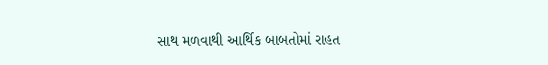સાથ મળવાથી આર્થિક બાબતોમાં રાહત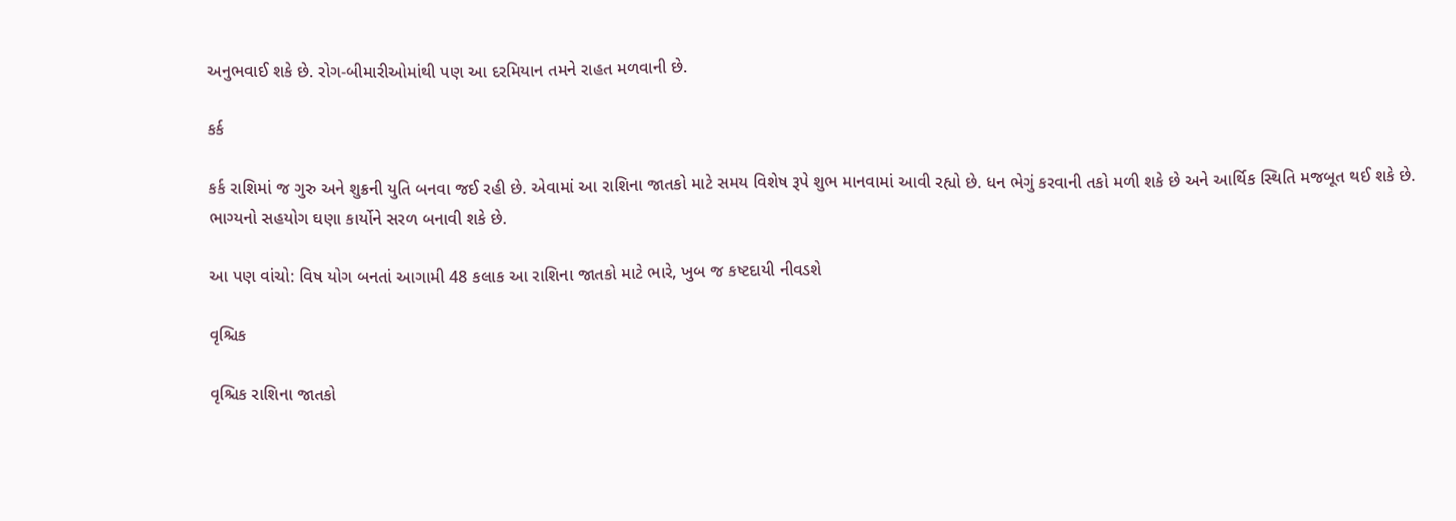અનુભવાઈ શકે છે. રોગ-બીમારીઓમાંથી પણ આ દરમિયાન તમને રાહત મળવાની છે.

કર્ક

કર્ક રાશિમાં જ ગુરુ અને શુક્રની યુતિ બનવા જઈ રહી છે. એવામાં આ રાશિના જાતકો માટે સમય વિશેષ રૂપે શુભ માનવામાં આવી રહ્યો છે. ધન ભેગું કરવાની તકો મળી શકે છે અને આર્થિક સ્થિતિ મજબૂત થઈ શકે છે. ભાગ્યનો સહયોગ ઘણા કાર્યોને સરળ બનાવી શકે છે.

આ પણ વાંચો: વિષ યોગ બનતાં આગામી 48 કલાક આ રાશિના જાતકો માટે ભારે, ખુબ જ કષ્ટદાયી નીવડશે

વૃશ્ચિક

વૃશ્ચિક રાશિના જાતકો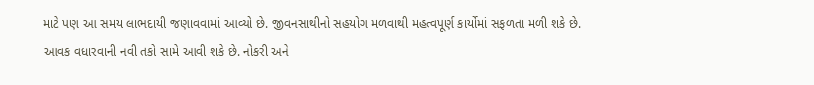માટે પણ આ સમય લાભદાયી જણાવવામાં આવ્યો છે. જીવનસાથીનો સહયોગ મળવાથી મહત્વપૂર્ણ કાર્યોમાં સફળતા મળી શકે છે. આવક વધારવાની નવી તકો સામે આવી શકે છે. નોકરી અને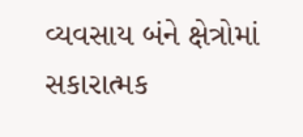વ્યવસાય બંને ક્ષેત્રોમાં સકારાત્મક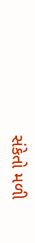સંકેતો મળી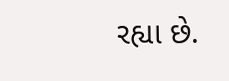રહ્યા છે.